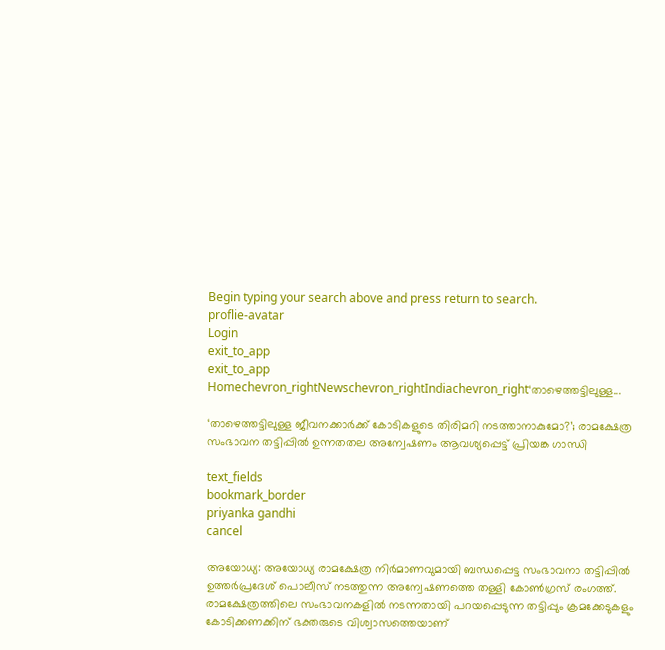Begin typing your search above and press return to search.
proflie-avatar
Login
exit_to_app
exit_to_app
Homechevron_rightNewschevron_rightIndiachevron_right‘താഴെത്തട്ടിലുള്ള...

‘താഴെത്തട്ടിലുള്ള ജീവനക്കാർക്ക് കോടികളുടെ തിരിമറി നടത്താനാകുമോ?’; രാമക്ഷേത്ര സംഭാവന തട്ടിപ്പിൽ ഉന്നതതല അന്വേഷണം ആവശ്യപ്പെട്ട് പ്രിയങ്ക ഗാന്ധി

text_fields
bookmark_border
priyanka gandhi
cancel

അയോധ്യ: അയോധ്യ രാമക്ഷേത്ര നിർമാണവുമായി ബന്ധപ്പെട്ട സംഭാവനാ തട്ടിപ്പിൽ ഉത്തർപ്രദേശ് പൊലീസ് നടത്തുന്ന അന്വേഷണത്തെ തള്ളി കോൺഗ്രസ് രംഗത്ത്. രാമക്ഷേത്രത്തിലെ സംഭാവനകളിൽ നടന്നതായി പറയപ്പെടുന്ന തട്ടിപ്പും ക്രമക്കേടുകളും കോടിക്കണക്കിന് ഭക്തരുടെ വിശ്വാസത്തെയാണ്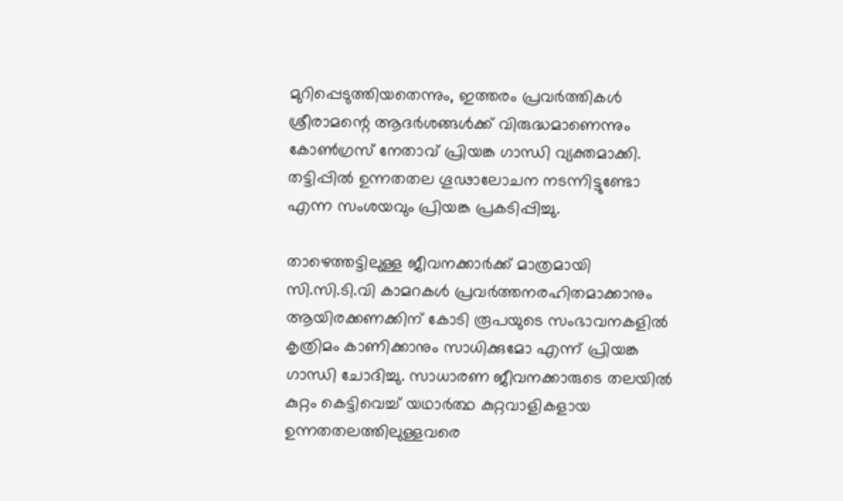മുറിപ്പെടുത്തിയതെന്നും, ഇത്തരം പ്രവർത്തികൾ ശ്രീരാമന്റെ ആദർശങ്ങൾക്ക് വിരുദ്ധമാണെന്നും കോൺഗ്രസ് നേതാവ് പ്രിയങ്ക ഗാന്ധി വ്യക്തമാക്കി. തട്ടിപ്പിൽ ഉന്നതതല ഗൂഢാലോചന നടന്നിട്ടുണ്ടോ എന്ന സംശയവും പ്രിയങ്ക പ്രകടിപ്പിച്ചു.

താഴെത്തട്ടിലുള്ള ജീവനക്കാർക്ക് മാത്രമായി സി.സി.ടി.വി കാമറകൾ പ്രവർത്തനരഹിതമാക്കാനും ആയിരക്കണക്കിന് കോടി രൂപയുടെ സംഭാവനകളിൽ കൃത്രിമം കാണിക്കാനും സാധിക്കുമോ എന്ന് പ്രിയങ്ക ഗാന്ധി ചോദിച്ചു. സാധാരണ ജീവനക്കാരുടെ തലയിൽ കുറ്റം കെട്ടിവെച്ച് യഥാർത്ഥ കുറ്റവാളികളായ ഉന്നതതലത്തിലുള്ളവരെ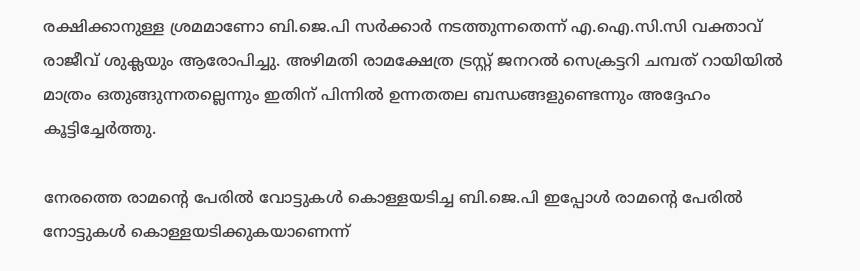രക്ഷിക്കാനുള്ള ശ്രമമാണോ ബി.ജെ.പി സർക്കാർ നടത്തുന്നതെന്ന് എ.ഐ.സി.സി വക്താവ് രാജീവ് ശുക്ലയും ആരോപിച്ചു. അഴിമതി രാമക്ഷേത്ര ട്രസ്റ്റ് ജനറൽ സെക്രട്ടറി ചമ്പത് റായിയിൽ മാത്രം ഒതുങ്ങുന്നതല്ലെന്നും ഇതിന് പിന്നിൽ ഉന്നതതല ബന്ധങ്ങളുണ്ടെന്നും അദ്ദേഹം കൂട്ടിച്ചേർത്തു.

നേരത്തെ രാമന്റെ പേരിൽ വോട്ടുകൾ കൊള്ളയടിച്ച ബി.ജെ.പി ഇപ്പോൾ രാമന്റെ പേരിൽ നോട്ടുകൾ കൊള്ളയടിക്കുകയാണെന്ന്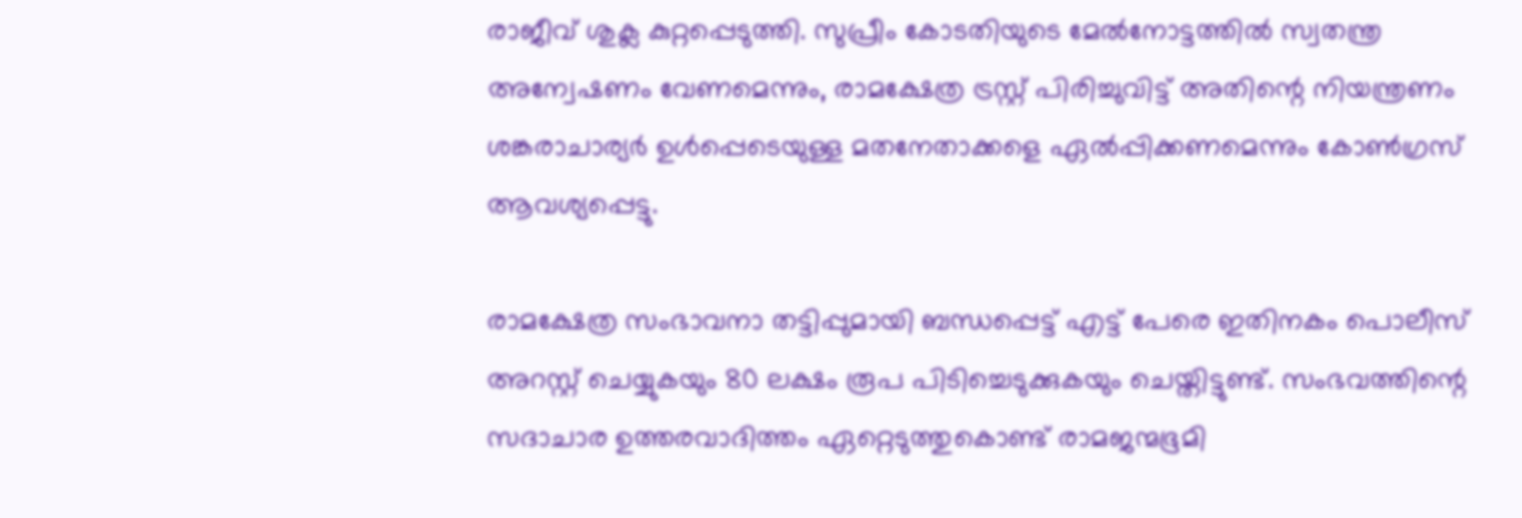രാജീവ് ശുക്ല കുറ്റപ്പെടുത്തി. സുപ്രീം കോടതിയുടെ മേൽനോട്ടത്തിൽ സ്വതന്ത്ര അന്വേഷണം വേണമെന്നും, രാമക്ഷേത്ര ട്രസ്റ്റ് പിരിച്ചുവിട്ട് അതിന്റെ നിയന്ത്രണം ശങ്കരാചാര്യർ ഉൾപ്പെടെയുള്ള മതനേതാക്കളെ ഏൽപ്പിക്കണമെന്നും കോൺഗ്രസ് ആവശ്യപ്പെട്ടു.

രാമക്ഷേത്ര സംഭാവനാ തട്ടിപ്പുമായി ബന്ധപ്പെട്ട് എട്ട് പേരെ ഇതിനകം പൊലീസ് അറസ്റ്റ് ചെയ്യുകയും 80 ലക്ഷം രൂപ പിടിച്ചെടുക്കുകയും ചെയ്തിട്ടുണ്ട്. സംഭവത്തിന്റെ സദാചാര ഉത്തരവാദിത്തം ഏറ്റെടുത്തുകൊണ്ട് രാമജന്മഭൂമി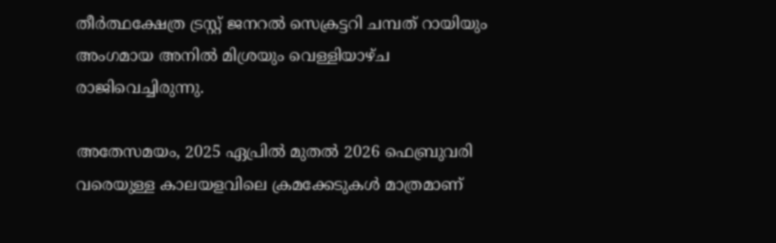തീർത്ഥക്ഷേത്ര ട്രസ്റ്റ് ജനറൽ സെക്രട്ടറി ചമ്പത് റായിയും അംഗമായ അനിൽ മിശ്രയും വെള്ളിയാഴ്ച രാജിവെച്ചിരുന്നു.

അതേസമയം, 2025 ഏപ്രിൽ മുതൽ 2026 ഫെബ്രുവരി വരെയുള്ള കാലയളവിലെ ക്രമക്കേടുകൾ മാത്രമാണ്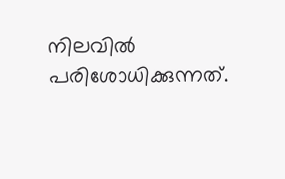നിലവിൽ പരിശോധിക്കുന്നത്.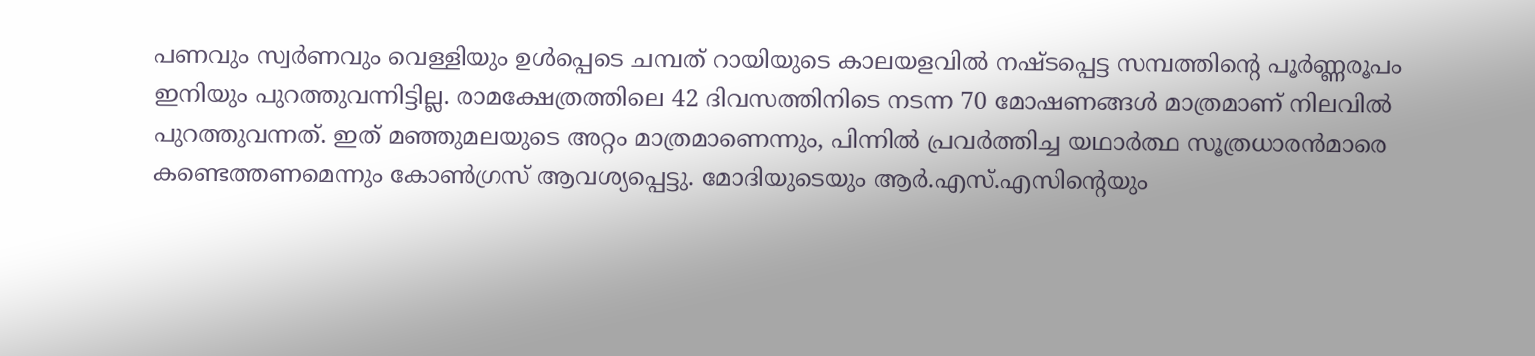പണവും സ്വർണവും വെള്ളിയും ഉൾപ്പെടെ ചമ്പത് റായിയുടെ കാലയളവിൽ നഷ്ടപ്പെട്ട സമ്പത്തിന്റെ പൂർണ്ണരൂപം ഇനിയും പുറത്തുവന്നിട്ടില്ല. രാമക്ഷേത്രത്തിലെ 42 ദിവസത്തിനിടെ നടന്ന 70 മോഷണങ്ങൾ മാത്രമാണ് നിലവിൽ പുറത്തുവന്നത്. ഇത് മഞ്ഞുമലയുടെ അറ്റം മാത്രമാണെന്നും, പിന്നിൽ പ്രവർത്തിച്ച യഥാർത്ഥ സൂത്രധാരൻമാരെ കണ്ടെത്തണമെന്നും കോൺഗ്രസ് ആവശ്യപ്പെട്ടു. മോദിയുടെയും ആർ.എസ്.എസിന്റെയും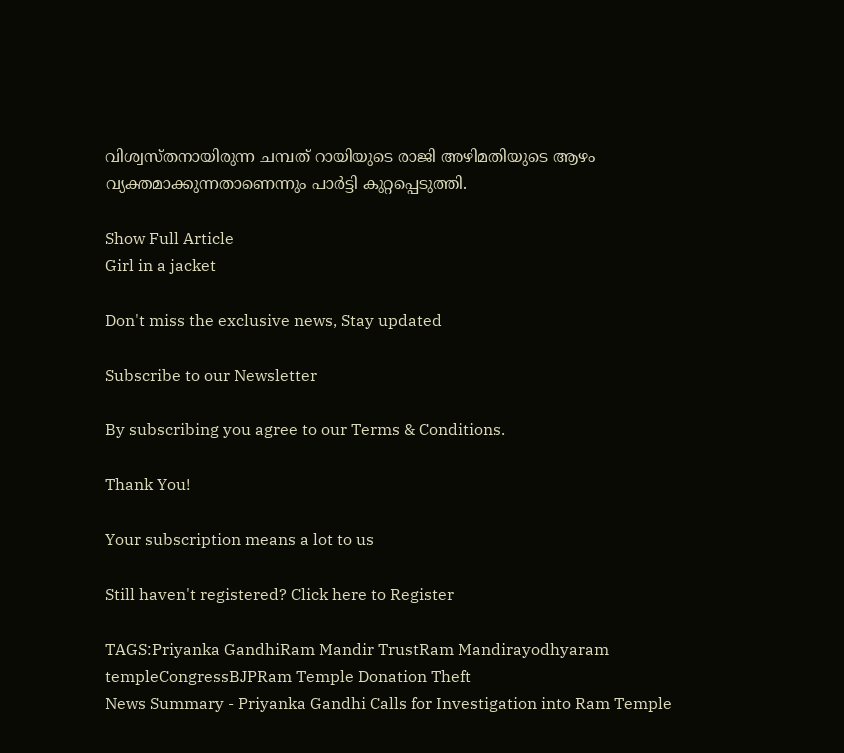വിശ്വസ്തനായിരുന്ന ചമ്പത് റായിയുടെ രാജി അഴിമതിയുടെ ആഴം വ്യക്തമാക്കുന്നതാണെന്നും പാർട്ടി കുറ്റപ്പെടുത്തി.

Show Full Article
Girl in a jacket

Don't miss the exclusive news, Stay updated

Subscribe to our Newsletter

By subscribing you agree to our Terms & Conditions.

Thank You!

Your subscription means a lot to us

Still haven't registered? Click here to Register

TAGS:Priyanka GandhiRam Mandir TrustRam Mandirayodhyaram templeCongressBJPRam Temple Donation Theft
News Summary - Priyanka Gandhi Calls for Investigation into Ram Temple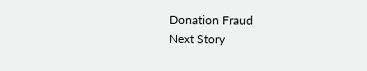Donation Fraud
Next Story